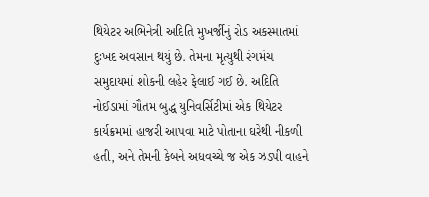થિયેટર અભિનેત્રી અદિતિ મુખર્જીનું રોડ અકસ્માતમાં દુઃખદ અવસાન થયું છે. તેમના મૃત્યુથી રંગમંચ સમુદાયમાં શોકની લહેર ફેલાઈ ગઈ છે. અદિતિ નોઈડામાં ગૌતમ બુદ્ધ યુનિવર્સિટીમાં એક થિયેટર કાર્યક્રમમાં હાજરી આપવા માટે પોતાના ઘરેથી નીકળી હતી, અને તેમની કેબને અધવચ્ચે જ એક ઝડપી વાહને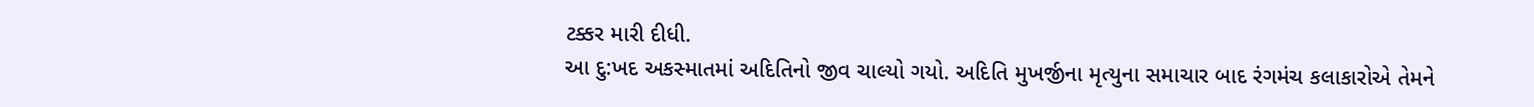ટક્કર મારી દીધી.
આ દુ:ખદ અકસ્માતમાં અદિતિનો જીવ ચાલ્યો ગયો. અદિતિ મુખર્જીના મૃત્યુના સમાચાર બાદ રંગમંચ કલાકારોએ તેમને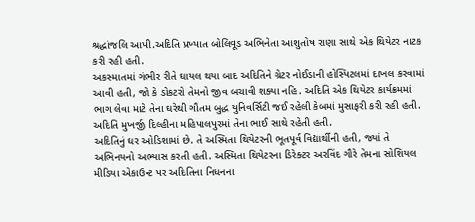શ્રદ્ધાંજલિ આપી.અદિતિ પ્રખ્યાત બોલિવૂડ અભિનેતા આશુતોષ રાણા સાથે એક થિયેટર નાટક કરી રહી હતી.
અકસ્માતમાં ગંભીર રીતે ઘાયલ થયા બાદ અદિતિને ગ્રેટર નોઈડાની હોસ્પિટલમાં દાખલ કરવામાં આવી હતી, જો કે ડોકટરો તેમનો જીવ બચાવી શક્યા નહિ. અદિતિ એક થિયેટર કાર્યક્રમમાં ભાગ લેવા માટે તેના ઘરેથી ગૌતમ બુદ્ધ યુનિવર્સિટી જઈ રહેલી કેબમાં મુસાફરી કરી રહી હતી. અદિતિ મુખર્જી દિલ્હીના મહિપાલપુરમાં તેના ભાઈ સાથે રહેતી હતી.
અદિતિનું ઘર ઓડિશામાં છે. તે અસ્મિતા થિયેટરની ભૂતપૂર્વ વિદ્યાર્થીની હતી, જ્યાં તે અભિનયનો અભ્યાસ કરતી હતી. અસ્મિતા થિયેટરના ડિરેક્ટર અરવિંદ ગૌરે તેમના સોશિયલ મીડિયા એકાઉન્ટ પર અદિતિના નિધનના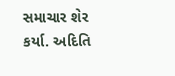સમાચાર શેર કર્યા. અદિતિ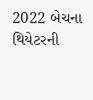2022 બેચના થિયેટરની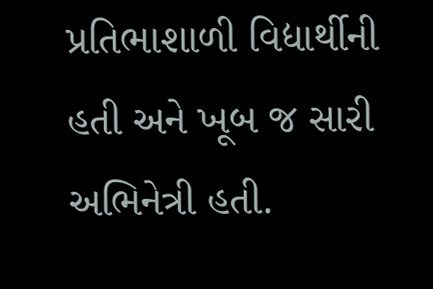પ્રતિભાશાળી વિદ્યાર્થીની હતી અને ખૂબ જ સારી અભિનેત્રી હતી.